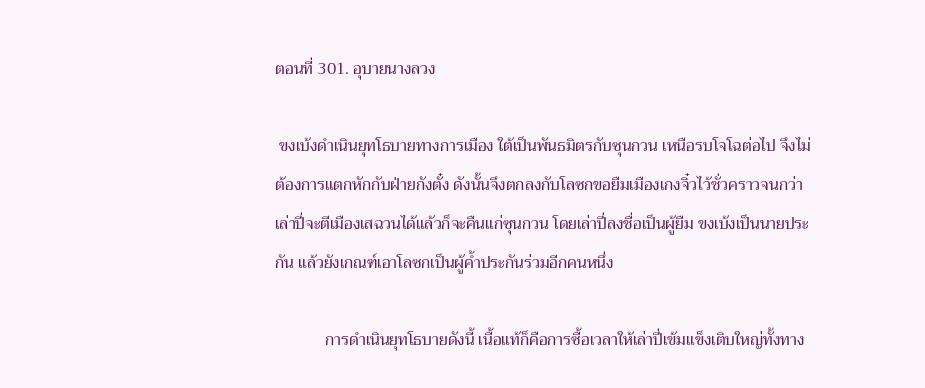ตอนที่ 301. อุบายนางลวง

 ขงเบ้งดำเนินยุทโธบายทางการเมือง ใต้เป็นพันธมิตรกับซุนกวน เหนือรบโจโฉต่อไป จึงไม่ต้องการแตกหักกับฝ่ายกังตั๋ง ดังนั้นจึงตกลงกับโลซกขอยืมเมืองเกงจิ๋วไว้ชั่วคราวจนกว่าเล่าปี่จะตีเมืองเสฉวนได้แล้วก็จะคืนแก่ซุนกวน โดยเล่าปี่ลงชื่อเป็นผู้ยืม ขงเบ้งเป็นนายประกัน แล้วยังเกณฑ์เอาโลซกเป็นผู้ค้ำประกันร่วมอีกคนหนึ่ง

            การดำเนินยุทโธบายดังนี้ เนื้อแท้ก็คือการซื้อเวลาให้เล่าปี่เข้มแข็งเติบใหญ่ทั้งทาง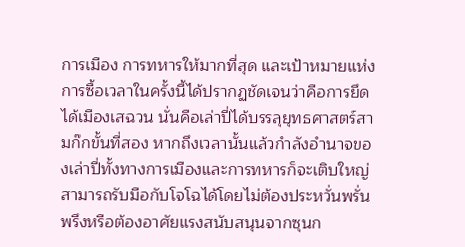การเมือง การทหารให้มากที่สุด และเป้าหมายแห่งการซื้อเวลาในครั้งนี้ได้ปรากฏชัดเจนว่าคือการยึดได้เมืองเสฉวน นั่นคือเล่าปี่ได้บรรลุยุทธศาสตร์สามก๊กขั้นที่สอง หากถึงเวลานั้นแล้วกำลังอำนาจของเล่าปี่ทั้งทางการเมืองและการทหารก็จะเติบใหญ่ สามารถรับมือกับโจโฉได้โดยไม่ต้องประหวั่นพรั่นพรึงหรือต้องอาศัยแรงสนับสนุนจากซุนก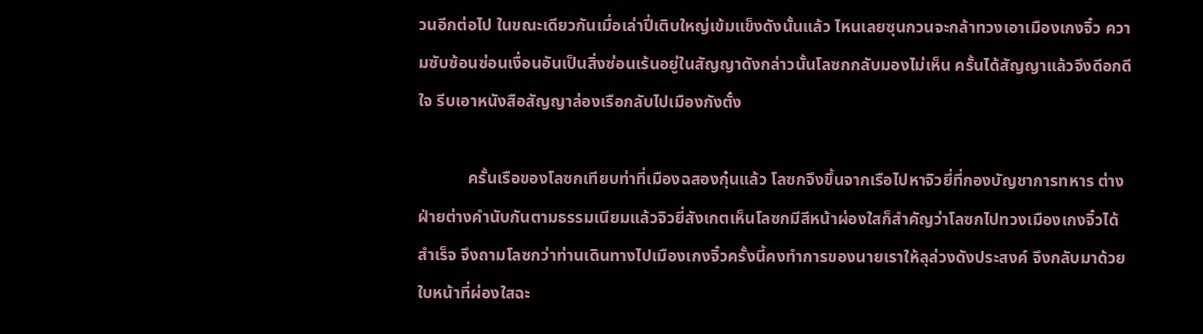วนอีกต่อไป ในขณะเดียวกันเมื่อเล่าปี่เติบใหญ่เข้มแข็งดังนั้นแล้ว ไหนเลยซุนกวนจะกล้าทวงเอาเมืองเกงจิ๋ว ความซับซ้อนซ่อนเงื่อนอันเป็นสิ่งซ่อนเร้นอยู่ในสัญญาดังกล่าวนั้นโลซกกลับมองไม่เห็น ครั้นได้สัญญาแล้วจึงดีอกดีใจ รีบเอาหนังสือสัญญาล่องเรือกลับไปเมืองกังตั๋ง

            ครั้นเรือของโลซกเทียบท่าที่เมืองฉสองกุ๋นแล้ว โลซกจึงขึ้นจากเรือไปหาจิวยี่ที่กองบัญชาการทหาร ต่างฝ่ายต่างคำนับกันตามธรรมเนียมแล้วจิวยี่สังเกตเห็นโลซกมีสีหน้าผ่องใสก็สำคัญว่าโลซกไปทวงเมืองเกงจิ๋วได้สำเร็จ จึงถามโลซกว่าท่านเดินทางไปเมืองเกงจิ๋วครั้งนี้คงทำการของนายเราให้ลุล่วงดังประสงค์ จึงกลับมาด้วยใบหน้าที่ผ่องใสฉะ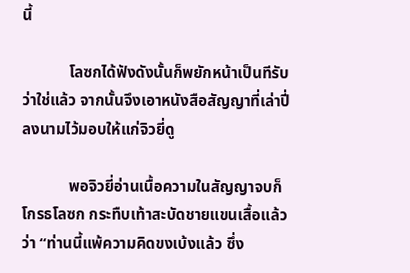นี้

            โลซกได้ฟังดังนั้นก็พยักหน้าเป็นทีรับว่าใช่แล้ว จากนั้นจึงเอาหนังสือสัญญาที่เล่าปี่ลงนามไว้มอบให้แก่จิวยี่ดู

            พอจิวยี่อ่านเนื้อความในสัญญาจบก็โกรธโลซก กระทืบเท้าสะบัดชายแขนเสื้อแล้วว่า “ท่านนี้แพ้ความคิดขงเบ้งแล้ว ซึ่ง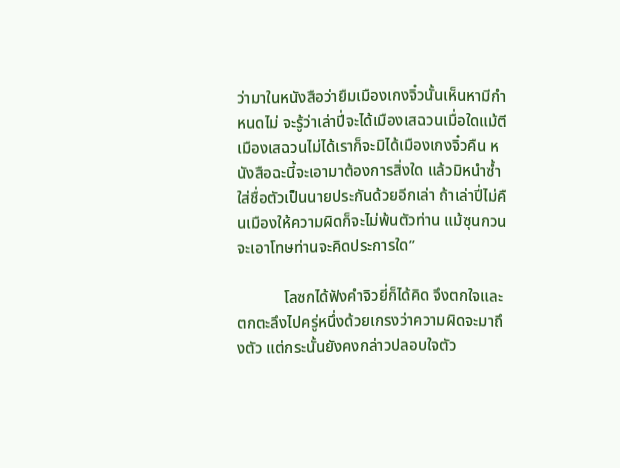ว่ามาในหนังสือว่ายืมเมืองเกงจิ๋วนั้นเห็นหามีกำหนดไม่ จะรู้ว่าเล่าปี่จะได้เมืองเสฉวนเมื่อใดแม้ตีเมืองเสฉวนไม่ได้เราก็จะมิได้เมืองเกงจิ๋วคืน หนังสือฉะนี้จะเอามาต้องการสิ่งใด แล้วมิหนำซ้ำใส่ชื่อตัวเป็นนายประกันด้วยอีกเล่า ถ้าเล่าปี่ไม่คืนเมืองให้ความผิดก็จะไม่พ้นตัวท่าน แม้ซุนกวนจะเอาโทษท่านจะคิดประการใด”

            โลซกได้ฟังคำจิวยี่ก็ได้คิด จึงตกใจและตกตะลึงไปครู่หนึ่งด้วยเกรงว่าความผิดจะมาถึงตัว แต่กระนั้นยังคงกล่าวปลอบใจตัว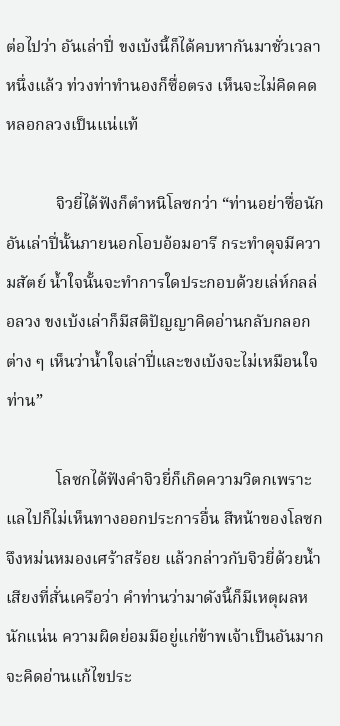ต่อไปว่า อันเล่าปี่ ขงเบ้งนี้ก็ได้คบหากันมาชั่วเวลาหนึ่งแล้ว ท่วงท่าทำนองก็ซื่อตรง เห็นจะไม่คิดคดหลอกลวงเป็นแน่แท้

            จิวยี่ได้ฟังก็ตำหนิโลซกว่า “ท่านอย่าซื่อนัก อันเล่าปี่นั้นภายนอกโอบอ้อมอารี กระทำดุจมีความสัตย์ น้ำใจนั้นจะทำการใดประกอบด้วยเล่ห์กลล่อลวง ขงเบ้งเล่าก็มีสติปัญญาคิดอ่านกลับกลอกต่าง ๆ เห็นว่าน้ำใจเล่าปี่และขงเบ้งจะไม่เหมือนใจท่าน”

            โลซกได้ฟังคำจิวยี่ก็เกิดความวิตกเพราะแลไปก็ไม่เห็นทางออกประการอื่น สีหน้าของโลซกจึงหม่นหมองเศร้าสร้อย แล้วกล่าวกับจิวยี่ด้วยน้ำเสียงที่สั่นเครือว่า คำท่านว่ามาดังนี้ก็มีเหตุผลหนักแน่น ความผิดย่อมมีอยู่แก่ข้าพเจ้าเป็นอันมาก จะคิดอ่านแก้ไขประ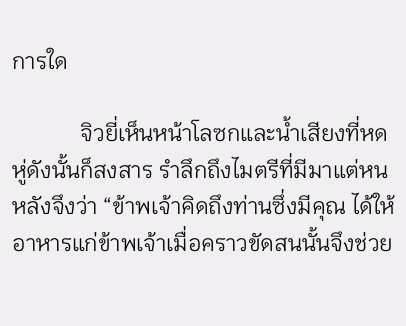การใด

            จิวยี่เห็นหน้าโลซกและน้ำเสียงที่หดหู่ดังนั้นก็สงสาร รำลึกถึงไมตรีที่มีมาแต่หนหลังจึงว่า “ข้าพเจ้าคิดถึงท่านซึ่งมีคุณ ได้ให้อาหารแก่ข้าพเจ้าเมื่อคราวขัดสนนั้นจึงช่วย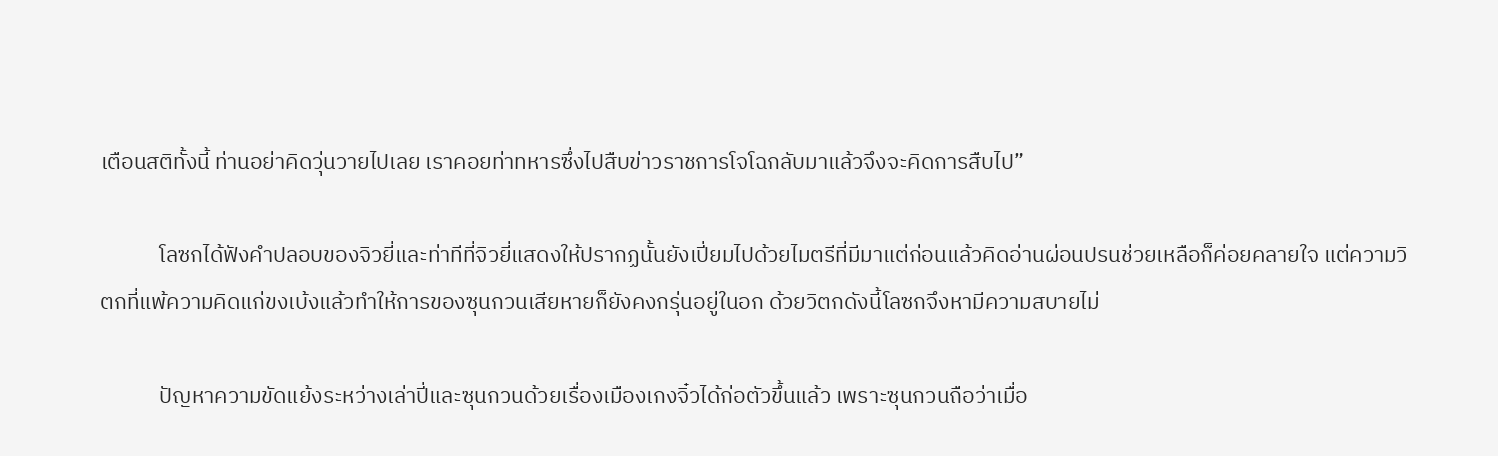เตือนสติทั้งนี้ ท่านอย่าคิดวุ่นวายไปเลย เราคอยท่าทหารซึ่งไปสืบข่าวราชการโจโฉกลับมาแล้วจึงจะคิดการสืบไป”

            โลซกได้ฟังคำปลอบของจิวยี่และท่าทีที่จิวยี่แสดงให้ปรากฏนั้นยังเปี่ยมไปด้วยไมตรีที่มีมาแต่ก่อนแล้วคิดอ่านผ่อนปรนช่วยเหลือก็ค่อยคลายใจ แต่ความวิตกที่แพ้ความคิดแก่ขงเบ้งแล้วทำให้การของซุนกวนเสียหายก็ยังคงกรุ่นอยู่ในอก ด้วยวิตกดังนี้โลซกจึงหามีความสบายไม่

            ปัญหาความขัดแย้งระหว่างเล่าปี่และซุนกวนด้วยเรื่องเมืองเกงจิ๋วได้ก่อตัวขึ้นแล้ว เพราะซุนกวนถือว่าเมื่อ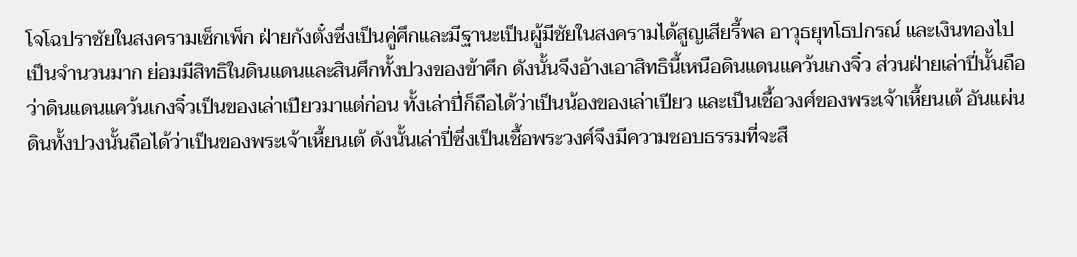โจโฉปราชัยในสงครามเซ็กเพ็ก ฝ่ายกังตั๋งซึ่งเป็นคู่ศึกและมีฐานะเป็นผู้มีชัยในสงครามได้สูญเสียรี้พล อาวุธยุทโธปกรณ์ และเงินทองไปเป็นจำนวนมาก ย่อมมีสิทธิในดินแดนและสินศึกทั้งปวงของข้าศึก ดังนั้นจึงอ้างเอาสิทธินี้เหนือดินแดนแคว้นเกงจิ๋ว ส่วนฝ่ายเล่าปี่นั้นถือว่าดินแดนแคว้นเกงจิ๋วเป็นของเล่าเปียวมาแต่ก่อน ทั้งเล่าปี่ก็ถือได้ว่าเป็นน้องของเล่าเปียว และเป็นเชื้อวงศ์ของพระเจ้าเหี้ยนเต้ อันแผ่นดินทั้งปวงนั้นถือได้ว่าเป็นของพระเจ้าเหี้ยนเต้ ดังนั้นเล่าปี่ซึ่งเป็นเชื้อพระวงศ์จึงมีความชอบธรรมที่จะสื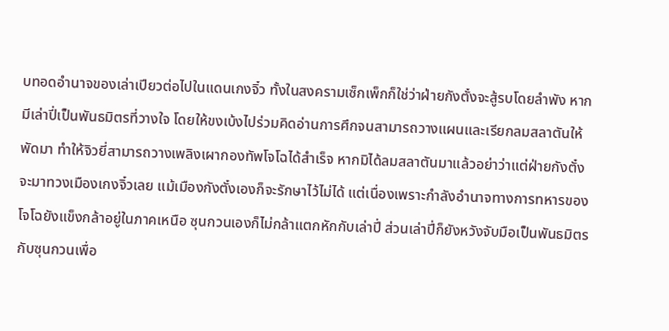บทอดอำนาจของเล่าเปียวต่อไปในแดนเกงจิ๋ว ทั้งในสงครามเซ็กเพ็กก็ใช่ว่าฝ่ายกังตั๋งจะสู้รบโดยลำพัง หากมีเล่าปี่เป็นพันธมิตรที่วางใจ โดยให้ขงเบ้งไปร่วมคิดอ่านการศึกจนสามารถวางแผนและเรียกลมสลาตันให้พัดมา ทำให้จิวยี่สามารถวางเพลิงเผากองทัพโจโฉได้สำเร็จ หากมิได้ลมสลาตันมาแล้วอย่าว่าแต่ฝ่ายกังตั๋งจะมาทวงเมืองเกงจิ๋วเลย แม้เมืองกังตั๋งเองก็จะรักษาไว้ไม่ได้ แต่เนื่องเพราะกำลังอำนาจทางการทหารของโจโฉยังแข็งกล้าอยู่ในภาคเหนือ ซุนกวนเองก็ไม่กล้าแตกหักกับเล่าปี่ ส่วนเล่าปี่ก็ยังหวังจับมือเป็นพันธมิตรกับซุนกวนเพื่อ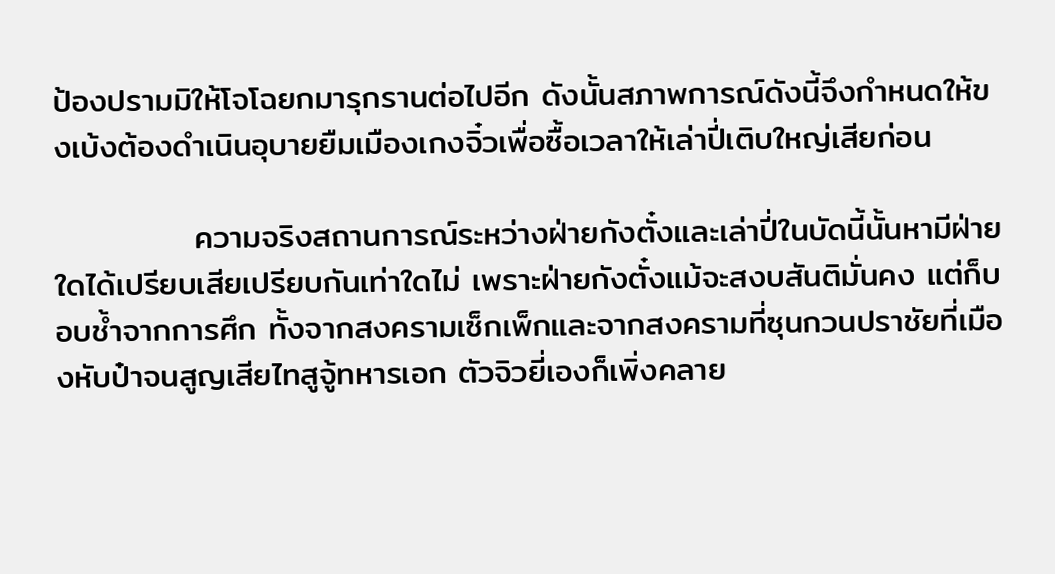ป้องปรามมิให้โจโฉยกมารุกรานต่อไปอีก ดังนั้นสภาพการณ์ดังนี้จึงกำหนดให้ขงเบ้งต้องดำเนินอุบายยืมเมืองเกงจิ๋วเพื่อซื้อเวลาให้เล่าปี่เติบใหญ่เสียก่อน

            ความจริงสถานการณ์ระหว่างฝ่ายกังตั๋งและเล่าปี่ในบัดนี้นั้นหามีฝ่ายใดได้เปรียบเสียเปรียบกันเท่าใดไม่ เพราะฝ่ายกังตั๋งแม้จะสงบสันติมั่นคง แต่ก็บอบช้ำจากการศึก ทั้งจากสงครามเซ็กเพ็กและจากสงครามที่ซุนกวนปราชัยที่เมืองหับป๋าจนสูญเสียไทสูจู้ทหารเอก ตัวจิวยี่เองก็เพิ่งคลาย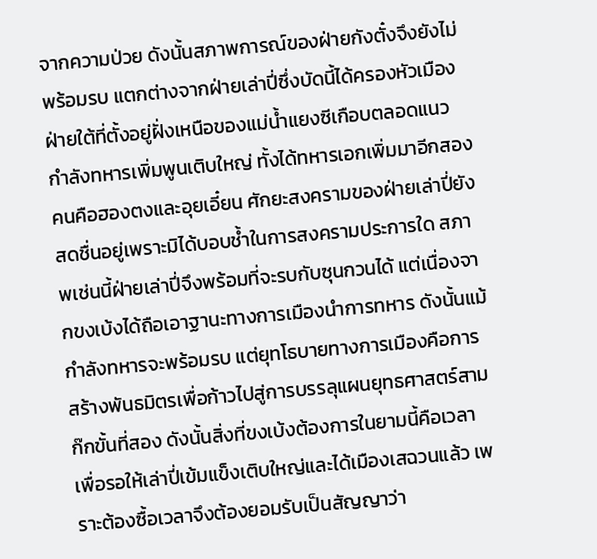จากความป่วย ดังนั้นสภาพการณ์ของฝ่ายกังตั๋งจึงยังไม่พร้อมรบ แตกต่างจากฝ่ายเล่าปี่ซึ่งบัดนี้ได้ครองหัวเมืองฝ่ายใต้ที่ตั้งอยู่ฝั่งเหนือของแม่น้ำแยงซีเกือบตลอดแนว กำลังทหารเพิ่มพูนเติบใหญ่ ทั้งได้ทหารเอกเพิ่มมาอีกสองคนคือฮองตงและอุยเอี๋ยน ศักยะสงครามของฝ่ายเล่าปี่ยังสดชื่นอยู่เพราะมิได้บอบช้ำในการสงครามประการใด สภาพเช่นนี้ฝ่ายเล่าปี่จึงพร้อมที่จะรบกับซุนกวนได้ แต่เนื่องจากขงเบ้งได้ถือเอาฐานะทางการเมืองนำการทหาร ดังนั้นแม้กำลังทหารจะพร้อมรบ แต่ยุทโธบายทางการเมืองคือการสร้างพันธมิตรเพื่อก้าวไปสู่การบรรลุแผนยุทธศาสตร์สามก๊กขั้นที่สอง ดังนั้นสิ่งที่ขงเบ้งต้องการในยามนี้คือเวลา เพื่อรอให้เล่าปี่เข้มแข็งเติบใหญ่และได้เมืองเสฉวนแล้ว เพราะต้องซื้อเวลาจึงต้องยอมรับเป็นสัญญาว่า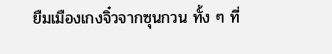ยืมเมืองเกงจิ๋วจากซุนกวน ทั้ง ๆ ที่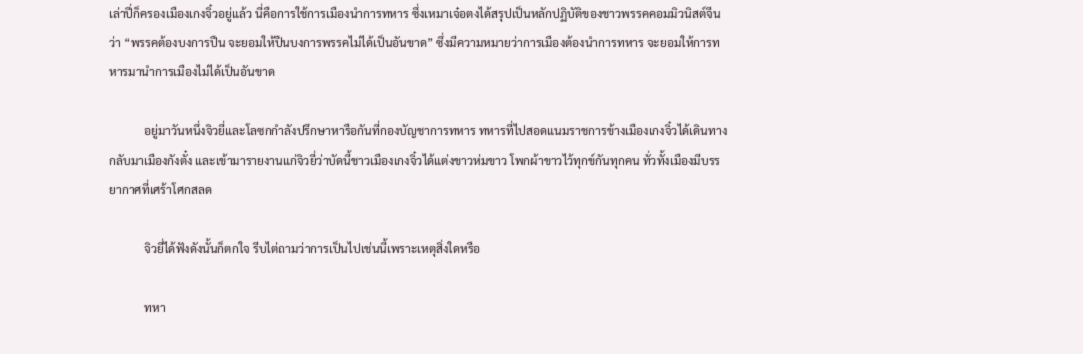เล่าปี่ก็ครองเมืองเกงจิ๋วอยู่แล้ว นี่คือการใช้การเมืองนำการทหาร ซึ่งเหมาเจ๋อตงได้สรุปเป็นหลักปฏิบัติของชาวพรรคคอมมิวนิสต์จีนว่า “พรรคต้องบงการปืน จะยอมให้ปืนบงการพรรคไม่ได้เป็นอันขาด” ซึ่งมีความหมายว่าการเมืองต้องนำการทหาร จะยอมให้การทหารมานำการเมืองไม่ได้เป็นอันขาด

            อยู่มาวันหนึ่งจิวยี่และโลซกกำลังปรึกษาหารือกันที่กองบัญชาการทหาร ทหารที่ไปสอดแนมราชการข้างเมืองเกงจิ๋วได้เดินทางกลับมาเมืองกังตั๋ง และเข้ามารายงานแก่จิวยี่ว่าบัดนี้ชาวเมืองเกงจิ๋วได้แต่งขาวห่มขาว โพกผ้าขาวไว้ทุกข์กันทุกคน ทั่วทั้งเมืองมีบรรยากาศที่เศร้าโศกสลด

            จิวยี่ได้ฟังดังนั้นก็ตกใจ รีบไต่ถามว่าการเป็นไปเช่นนี้เพราะเหตุสิ่งใดหรือ

            ทหา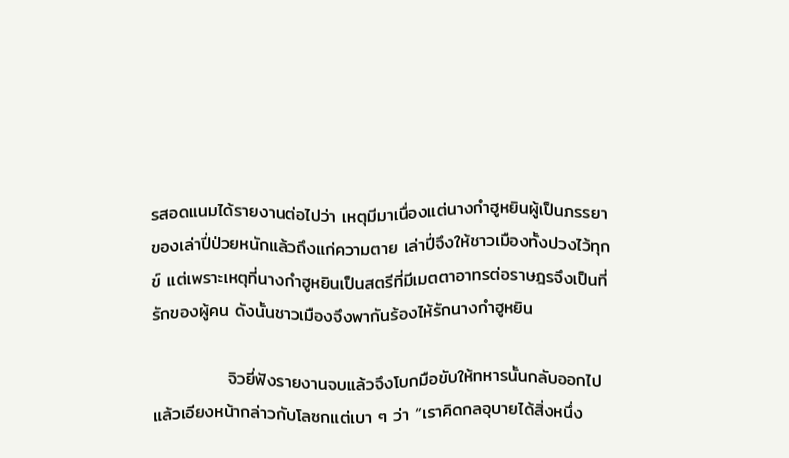รสอดแนมได้รายงานต่อไปว่า เหตุมีมาเนื่องแต่นางกำฮูหยินผู้เป็นภรรยาของเล่าปี่ป่วยหนักแล้วถึงแก่ความตาย เล่าปี่จึงให้ชาวเมืองทั้งปวงไว้ทุกข์ แต่เพราะเหตุที่นางกำฮูหยินเป็นสตรีที่มีเมตตาอาทรต่อราษฎรจึงเป็นที่รักของผู้คน ดังนั้นชาวเมืองจึงพากันร้องไห้รักนางกำฮูหยิน

            จิวยี่ฟังรายงานจบแล้วจึงโบกมือขับให้ทหารนั้นกลับออกไป แล้วเอียงหน้ากล่าวกับโลซกแต่เบา ๆ ว่า “เราคิดกลอุบายได้สิ่งหนึ่ง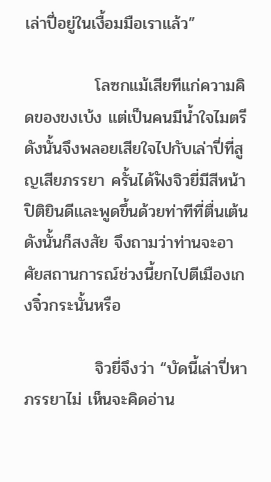เล่าปี่อยู่ในเงื้อมมือเราแล้ว”

            โลซกแม้เสียทีแก่ความคิดของขงเบ้ง แต่เป็นคนมีน้ำใจไมตรี ดังนั้นจึงพลอยเสียใจไปกับเล่าปี่ที่สูญเสียภรรยา ครั้นได้ฟังจิวยี่มีสีหน้าปิติยินดีและพูดขึ้นด้วยท่าทีที่ตื่นเต้นดังนั้นก็สงสัย จึงถามว่าท่านจะอาศัยสถานการณ์ช่วงนี้ยกไปตีเมืองเกงจิ๋วกระนั้นหรือ

            จิวยี่จึงว่า “บัดนี้เล่าปี่หาภรรยาไม่ เห็นจะคิดอ่าน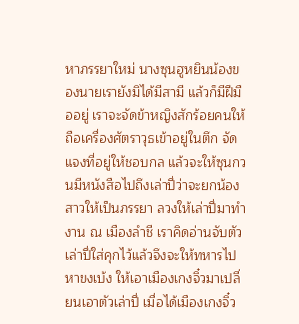หาภรรยาใหม่ นางซุนฮูหยินน้องของนายเรายังมิได้มีสามี แล้วก็มีฝีมืออยู่ เราจะจัดข้าหญิงสักร้อยคนให้ถือเครื่องศัตราวุธเข้าอยู่ในตึก จัดแจงที่อยู่ให้ชอบกล แล้วจะให้ซุนกวนมีหนังสือไปถึงเล่าปี่ว่าจะยกน้องสาวให้เป็นภรรยา ลวงให้เล่าปี่มาทำงาน ณ เมืองลำชี เราคิดอ่านจับตัวเล่าปี่ใส่คุกไว้แล้วจึงจะให้ทหารไปหาขงเบ้ง ให้เอาเมืองเกงจิ๋วมาเปลี่ยนเอาตัวเล่าปี่ เมื่อได้เมืองเกงจิ๋ว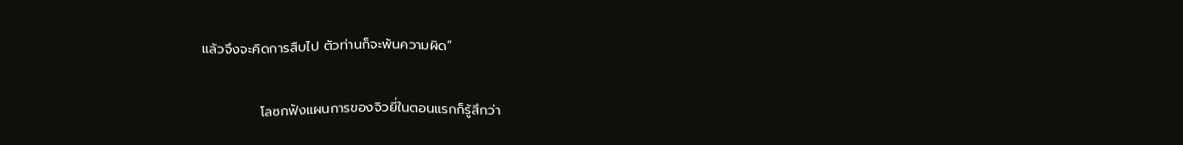แล้วจึงจะคิดการสืบไป ตัวท่านก็จะพ้นความผิด”

            โลซกฟังแผนการของจิวยี่ในตอนแรกก็รู้สึกว่า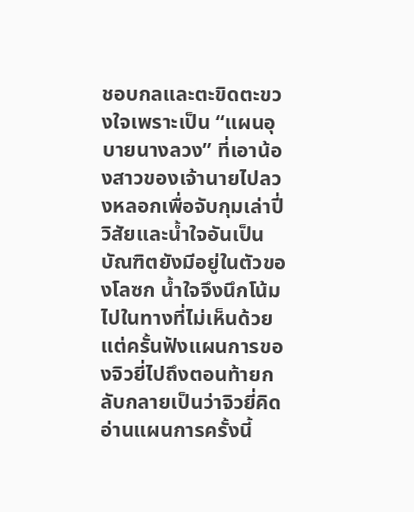ชอบกลและตะขิดตะขวงใจเพราะเป็น “แผนอุบายนางลวง” ที่เอาน้องสาวของเจ้านายไปลวงหลอกเพื่อจับกุมเล่าปี่ วิสัยและน้ำใจอันเป็นบัณฑิตยังมีอยู่ในตัวของโลซก น้ำใจจึงนึกโน้มไปในทางที่ไม่เห็นด้วย แต่ครั้นฟังแผนการของจิวยี่ไปถึงตอนท้ายกลับกลายเป็นว่าจิวยี่คิดอ่านแผนการครั้งนี้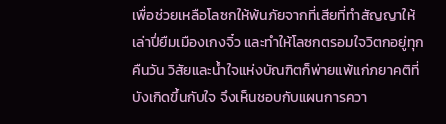เพื่อช่วยเหลือโลซกให้พ้นภัยจากที่เสียที่ทำสัญญาให้เล่าปี่ยืมเมืองเกงจิ๋ว และทำให้โลซกตรอมใจวิตกอยู่ทุกคืนวัน วิสัยและน้ำใจแห่งบัณฑิตก็พ่ายแพ้แก่ภยาคติที่บังเกิดขึ้นกับใจ จึงเห็นชอบกับแผนการควา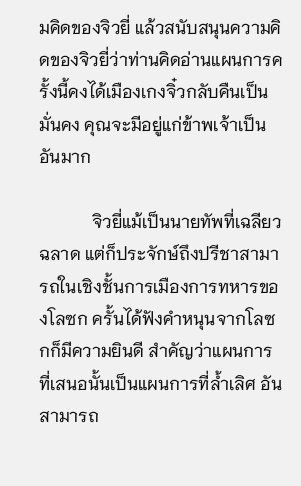มคิดของจิวยี่ แล้วสนับสนุนความคิดของจิวยี่ว่าท่านคิดอ่านแผนการครั้งนี้คงได้เมืองเกงจิ๋วกลับคืนเป็นมั่นคง คุณจะมีอยู่แก่ข้าพเจ้าเป็นอันมาก

            จิวยี่แม้เป็นนายทัพที่เฉลียวฉลาด แต่ก็ประจักษ์ถึงปรีชาสามารถในเชิงชั้นการเมืองการทหารของโลซก ครั้นได้ฟังคำหนุนจากโลซกก็มีความยินดี สำคัญว่าแผนการที่เสนอนั้นเป็นแผนการที่ล้ำเลิศ อันสามารถ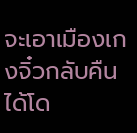จะเอาเมืองเกงจิ๋วกลับคืนได้โด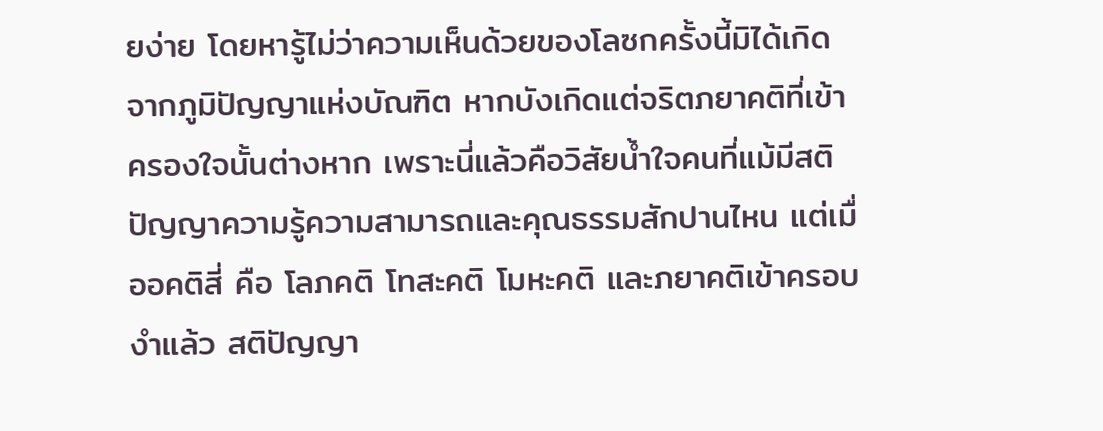ยง่าย โดยหารู้ไม่ว่าความเห็นด้วยของโลซกครั้งนี้มิได้เกิดจากภูมิปัญญาแห่งบัณฑิต หากบังเกิดแต่จริตภยาคติที่เข้าครองใจนั้นต่างหาก เพราะนี่แล้วคือวิสัยน้ำใจคนที่แม้มีสติปัญญาความรู้ความสามารถและคุณธรรมสักปานไหน แต่เมื่ออคติสี่ คือ โลภคติ โทสะคติ โมหะคติ และภยาคติเข้าครอบงำแล้ว สติปัญญา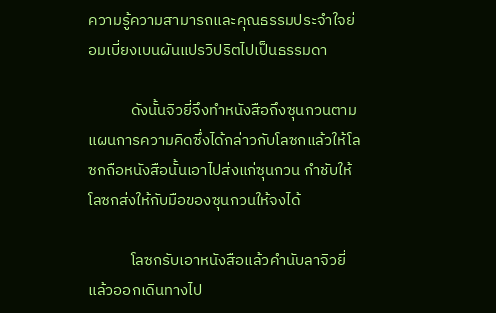ความรู้ความสามารถและคุณธรรมประจำใจย่อมเบี่ยงเบนผันแปรวิปริตไปเป็นธรรมดา

            ดังนั้นจิวยี่จึงทำหนังสือถึงซุนกวนตามแผนการความคิดซึ่งได้กล่าวกับโลซกแล้วให้โลซกถือหนังสือนั้นเอาไปส่งแก่ซุนกวน กำชับให้โลซกส่งให้กับมือของซุนกวนให้จงได้

            โลซกรับเอาหนังสือแล้วคำนับลาจิวยี่แล้วออกเดินทางไป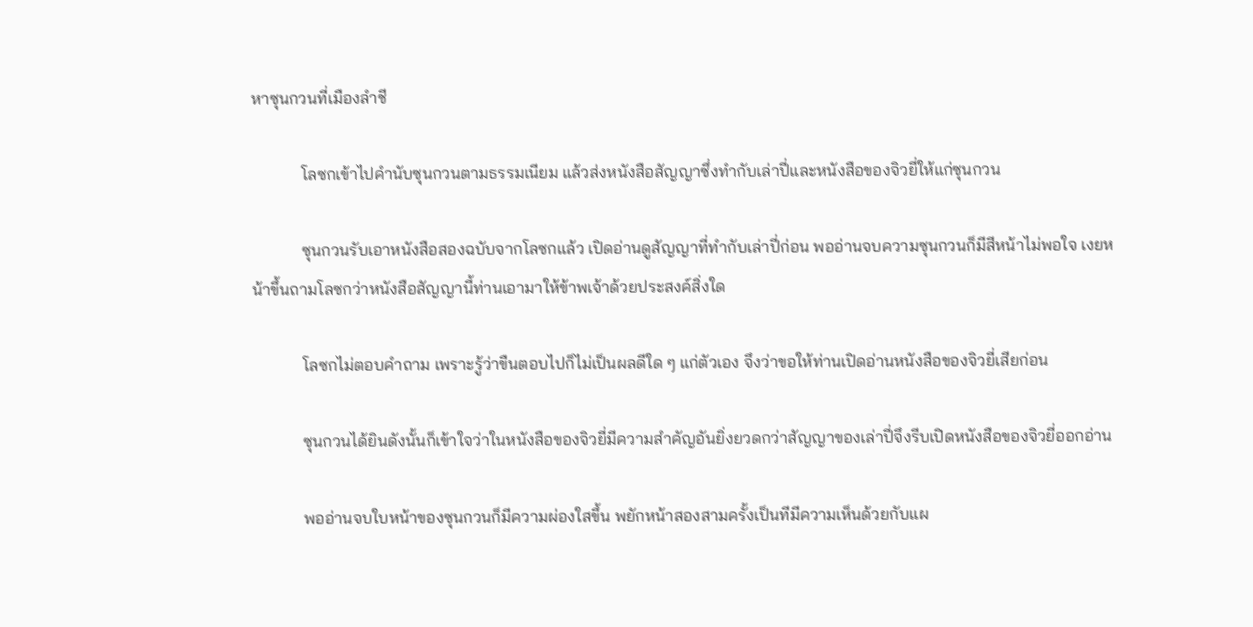หาซุนกวนที่เมืองลำชี

            โลซกเข้าไปคำนับซุนกวนตามธรรมเนียม แล้วส่งหนังสือสัญญาซึ่งทำกับเล่าปี่และหนังสือของจิวยี่ให้แก่ซุนกวน

            ซุนกวนรับเอาหนังสือสองฉบับจากโลซกแล้ว เปิดอ่านดูสัญญาที่ทำกับเล่าปี่ก่อน พออ่านจบความซุนกวนก็มีสีหน้าไม่พอใจ เงยหน้าขึ้นถามโลซกว่าหนังสือสัญญานี้ท่านเอามาให้ข้าพเจ้าด้วยประสงค์สิ่งใด

            โลซกไม่ตอบคำถาม เพราะรู้ว่าขืนตอบไปก็ไม่เป็นผลดีใด ๆ แก่ตัวเอง จึงว่าขอให้ท่านเปิดอ่านหนังสือของจิวยี่เสียก่อน

            ซุนกวนได้ยินดังนั้นก็เข้าใจว่าในหนังสือของจิวยี่มีความสำคัญอันยิ่งยวดกว่าสัญญาของเล่าปี่จึงรีบเปิดหนังสือของจิวยี่ออกอ่าน

            พออ่านจบใบหน้าของซุนกวนก็มีความผ่องใสขึ้น พยักหน้าสองสามครั้งเป็นทีมีความเห็นด้วยกับแผ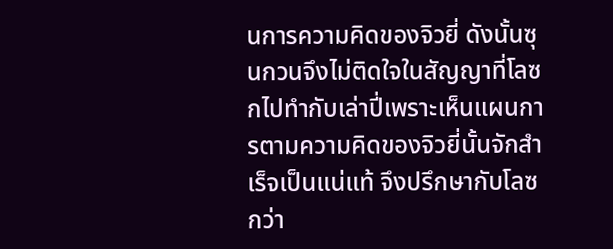นการความคิดของจิวยี่ ดังนั้นซุนกวนจึงไม่ติดใจในสัญญาที่โลซกไปทำกับเล่าปี่เพราะเห็นแผนการตามความคิดของจิวยี่นั้นจักสำเร็จเป็นแน่แท้ จึงปรึกษากับโลซกว่า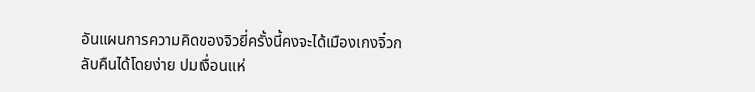อันแผนการความคิดของจิวยี่ครั้งนี้คงจะได้เมืองเกงจิ๋วกลับคืนได้โดยง่าย ปมเงื่อนแห่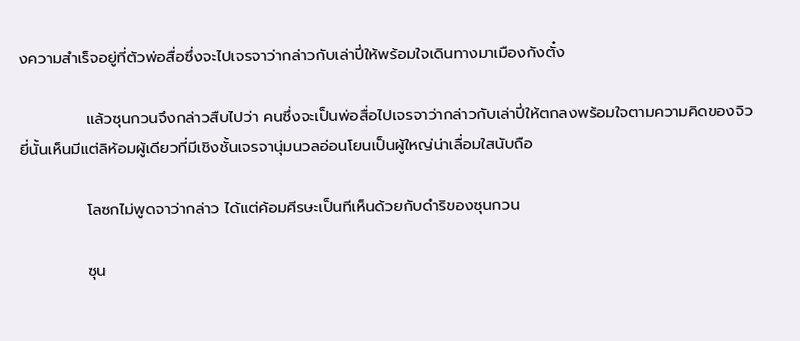งความสำเร็จอยู่ที่ตัวพ่อสื่อซึ่งจะไปเจรจาว่ากล่าวกับเล่าปี่ให้พร้อมใจเดินทางมาเมืองกังตั๋ง

            แล้วซุนกวนจึงกล่าวสืบไปว่า คนซึ่งจะเป็นพ่อสื่อไปเจรจาว่ากล่าวกับเล่าปี่ให้ตกลงพร้อมใจตามความคิดของจิวยี่นั้นเห็นมีแต่ลิห้อมผู้เดียวที่มีเชิงชั้นเจรจานุ่มนวลอ่อนโยนเป็นผู้ใหญ่น่าเลื่อมใสนับถือ

            โลซกไม่พูดจาว่ากล่าว ได้แต่ค้อมศีรษะเป็นทีเห็นด้วยกับดำริของซุนกวน

            ซุน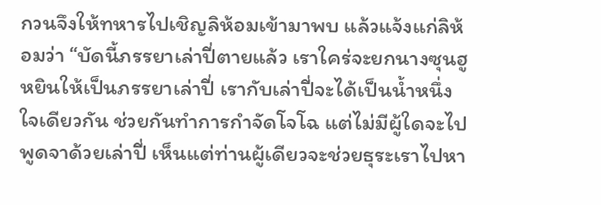กวนจึงให้ทหารไปเชิญลิห้อมเข้ามาพบ แล้วแจ้งแก่ลิห้อมว่า “บัดนี้ภรรยาเล่าปี่ตายแล้ว เราใคร่จะยกนางซุนฮูหยินให้เป็นภรรยาเล่าปี่ เรากับเล่าปี่จะได้เป็นน้ำหนึ่งใจเดียวกัน ช่วยกันทำการกำจัดโจโฉ แต่ไม่มีผู้ใดจะไปพูดจาด้วยเล่าปี่ เห็นแต่ท่านผู้เดียวจะช่วยธุระเราไปหา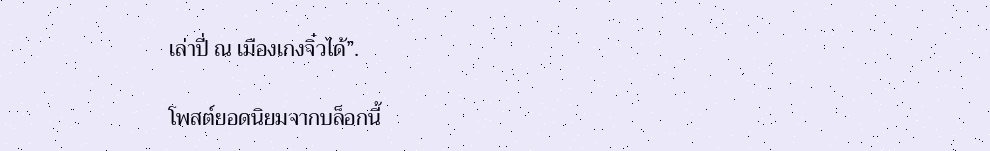เล่าปี่ ณ เมืองเกงจิ๋วได้”.

โพสต์ยอดนิยมจากบล็อกนี้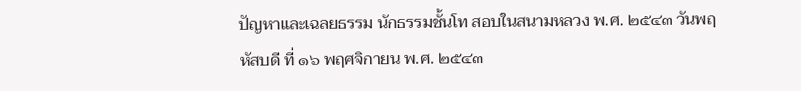ปัญหาและเฉลยธรรม นักธรรมชั้นโท สอบในสนามหลวง พ.ศ. ๒๕๔๓ วันพฤหัสบดี ที่ ๑๖ พฤศจิกายน พ.ศ. ๒๕๔๓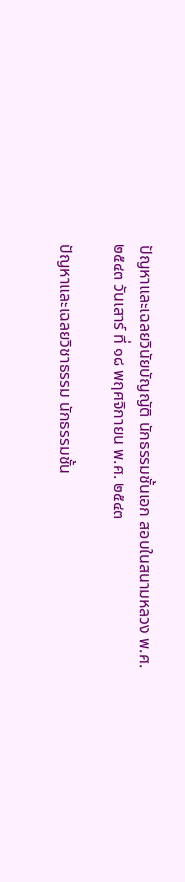ปัญหาและเฉลยวินัยบัญญัติ นักธรรมชั้นเอก สอบในสนามหลวง พ.ศ. ๒๕๔๓ วันเสาร์ ที่ ๑๘ พฤศจิกายน พ.ศ. ๒๕๔๓

ปัญหาและเฉลยวิชาธรรม นักธรรมชั้น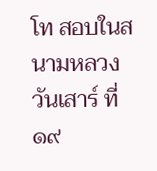โท สอบในสนามหลวง วันเสาร์ ที่ ๑๙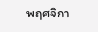พฤศจิกา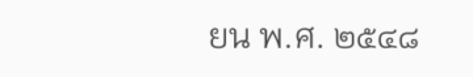ยน พ.ศ. ๒๕๔๘